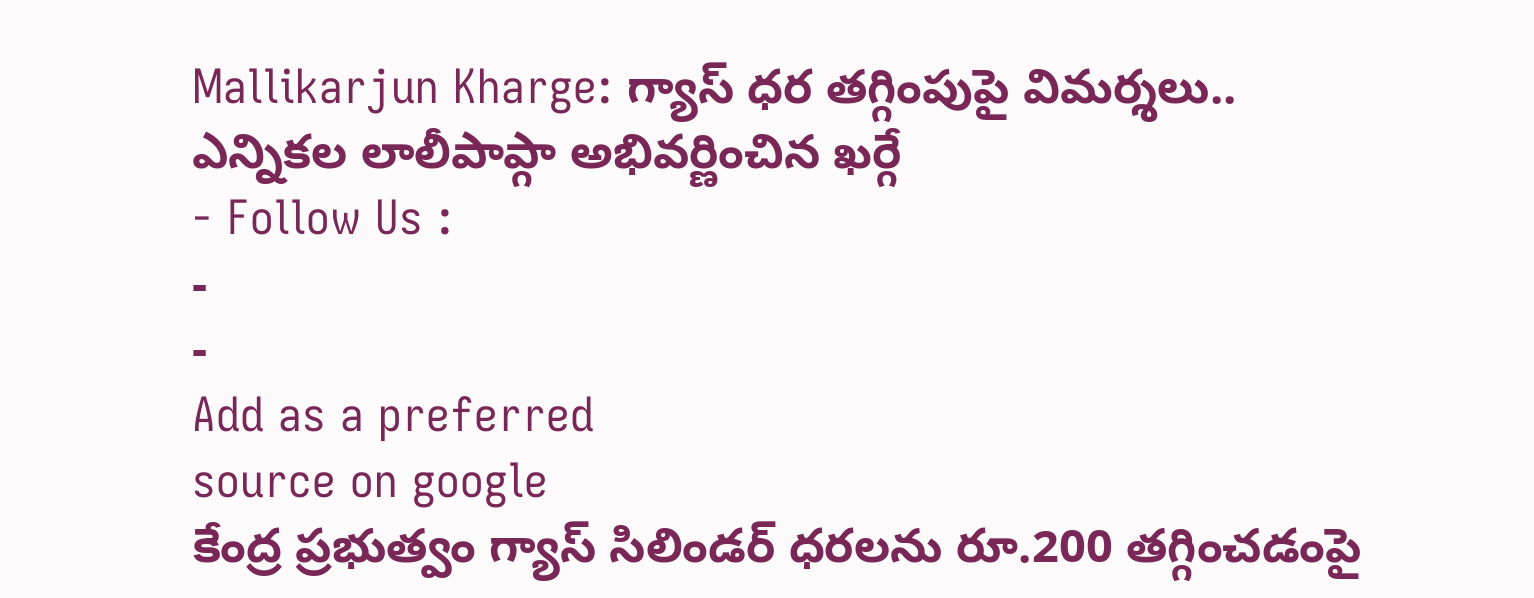Mallikarjun Kharge: గ్యాస్ ధర తగ్గింపుపై విమర్శలు.. ఎన్నికల లాలీపాప్గా అభివర్ణించిన ఖర్గే
- Follow Us :
-
-
Add as a preferred
source on google
కేంద్ర ప్రభుత్వం గ్యాస్ సిలిండర్ ధరలను రూ.200 తగ్గించడంపై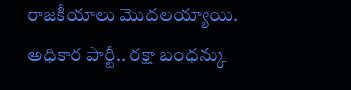రాజకీయాలు మొదలయ్యాయి. అధికార పార్టీ.. రక్షా బంధన్కు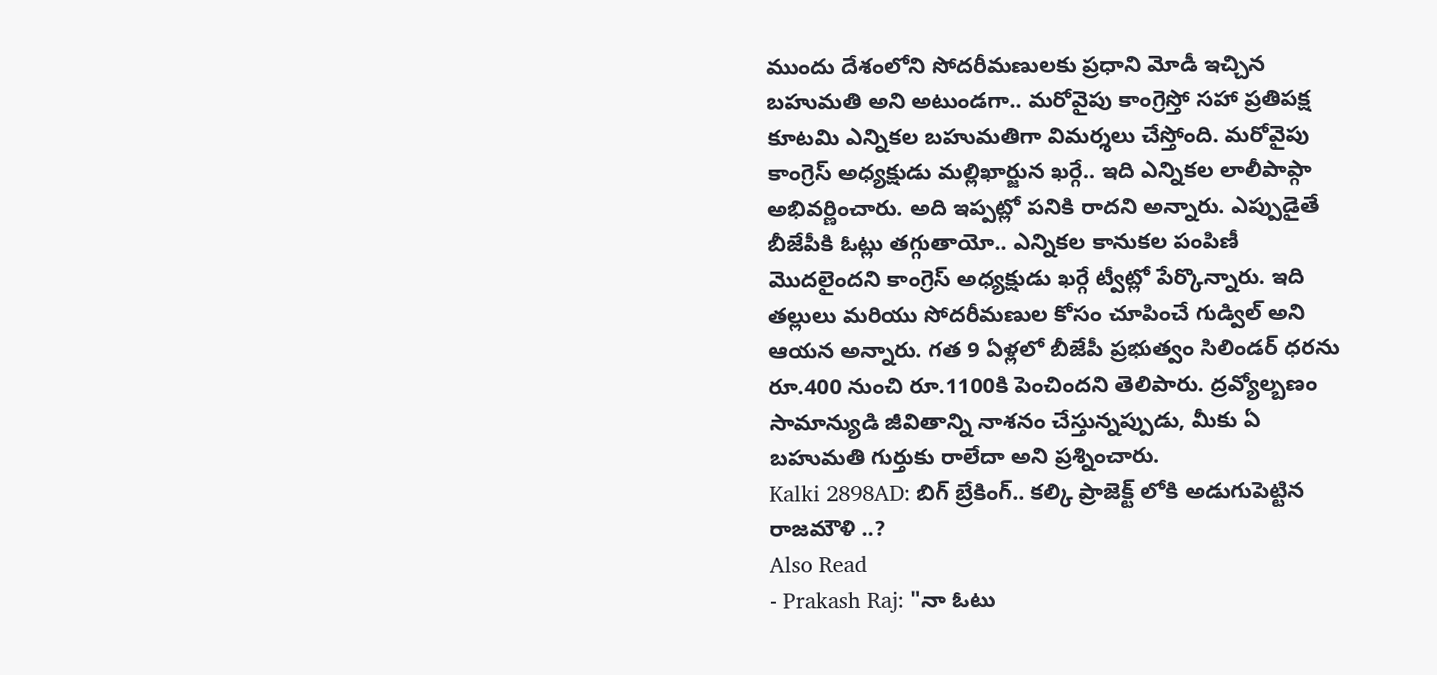ముందు దేశంలోని సోదరీమణులకు ప్రధాని మోడీ ఇచ్చిన బహుమతి అని అటుండగా.. మరోవైపు కాంగ్రెస్తో సహా ప్రతిపక్ష కూటమి ఎన్నికల బహుమతిగా విమర్శలు చేస్తోంది. మరోవైపు కాంగ్రెస్ అధ్యక్షుడు మల్లిఖార్జున ఖర్గే.. ఇది ఎన్నికల లాలీపాప్గా అభివర్ణించారు. అది ఇప్పట్లో పనికి రాదని అన్నారు. ఎప్పుడైతే బీజేపీకి ఓట్లు తగ్గుతాయో.. ఎన్నికల కానుకల పంపిణీ మొదలైందని కాంగ్రెస్ అధ్యక్షుడు ఖర్గే ట్వీట్లో పేర్కొన్నారు. ఇది తల్లులు మరియు సోదరీమణుల కోసం చూపించే గుడ్విల్ అని ఆయన అన్నారు. గత 9 ఏళ్లలో బీజేపీ ప్రభుత్వం సిలిండర్ ధరను రూ.400 నుంచి రూ.1100కి పెంచిందని తెలిపారు. ద్రవ్యోల్బణం సామాన్యుడి జీవితాన్ని నాశనం చేస్తున్నప్పుడు, మీకు ఏ బహుమతి గుర్తుకు రాలేదా అని ప్రశ్నించారు.
Kalki 2898AD: బిగ్ బ్రేకింగ్.. కల్కి ప్రాజెక్ట్ లోకి అడుగుపెట్టిన రాజమౌళి ..?
Also Read
- Prakash Raj: "నా ఓటు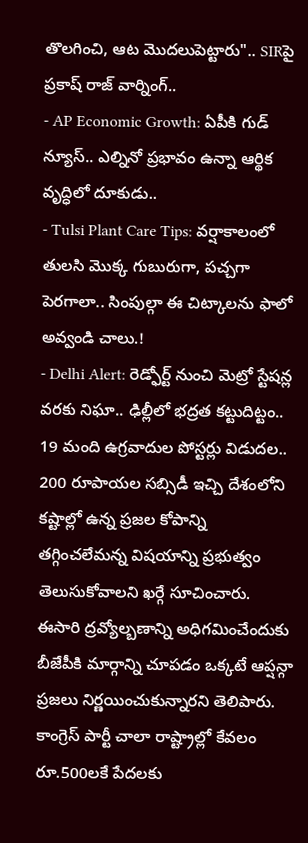తొలగించి, ఆట మొదలుపెట్టారు".. SIRపై ప్రకాష్ రాజ్ వార్నింగ్..
- AP Economic Growth: ఏపీకి గుడ్ న్యూస్.. ఎల్నినో ప్రభావం ఉన్నా ఆర్థిక వృద్ధిలో దూకుడు..
- Tulsi Plant Care Tips: వర్షాకాలంలో తులసి మొక్క గుబురుగా, పచ్చగా పెరగాలా.. సింపుల్గా ఈ చిట్కాలను ఫాలో అవ్వండి చాలు.!
- Delhi Alert: రెడ్ఫోర్ట్ నుంచి మెట్రో స్టేషన్ల వరకు నిఘా.. ఢిల్లీలో భద్రత కట్టుదిట్టం.. 19 మంది ఉగ్రవాదుల పోస్టర్లు విడుదల..
200 రూపాయల సబ్సిడీ ఇచ్చి దేశంలోని కష్టాల్లో ఉన్న ప్రజల కోపాన్ని తగ్గించలేమన్న విషయాన్ని ప్రభుత్వం తెలుసుకోవాలని ఖర్గే సూచించారు. ఈసారి ద్రవ్యోల్బణాన్ని అధిగమించేందుకు బీజేపీకి మార్గాన్ని చూపడం ఒక్కటే ఆప్షన్గా ప్రజలు నిర్ణయించుకున్నారని తెలిపారు. కాంగ్రెస్ పార్టీ చాలా రాష్ట్రాల్లో కేవలం రూ.500లకే పేదలకు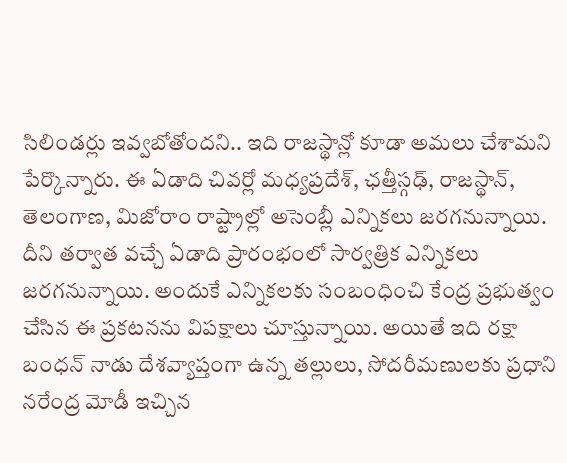సిలిండర్లు ఇవ్వబోతోందని.. ఇది రాజస్థాన్లో కూడా అమలు చేశామని పేర్కొన్నారు. ఈ ఏడాది చివర్లో మధ్యప్రదేశ్, ఛత్తీస్గఢ్, రాజస్థాన్, తెలంగాణ, మిజోరాం రాష్ట్రాల్లో అసెంబ్లీ ఎన్నికలు జరగనున్నాయి. దీని తర్వాత వచ్చే ఏడాది ప్రారంభంలో సార్వత్రిక ఎన్నికలు జరగనున్నాయి. అందుకే ఎన్నికలకు సంబంధించి కేంద్ర ప్రభుత్వం చేసిన ఈ ప్రకటనను విపక్షాలు చూస్తున్నాయి. అయితే ఇది రక్షా బంధన్ నాడు దేశవ్యాప్తంగా ఉన్న తల్లులు, సోదరీమణులకు ప్రధాని నరేంద్ర మోడీ ఇచ్చిన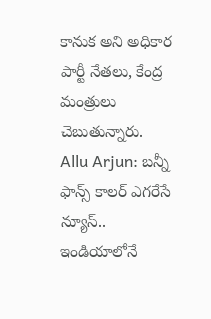కానుక అని అధికార పార్టీ నేతలు, కేంద్ర మంత్రులు చెబుతున్నారు.
Allu Arjun: బన్నీ ఫాన్స్ కాలర్ ఎగరేసే న్యూస్.. ఇండియాలోనే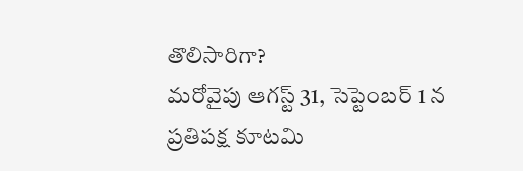తొలిసారిగా?
మరోవైపు ఆగస్ట్ 31, సెప్టెంబర్ 1 న ప్రతిపక్ష కూటమి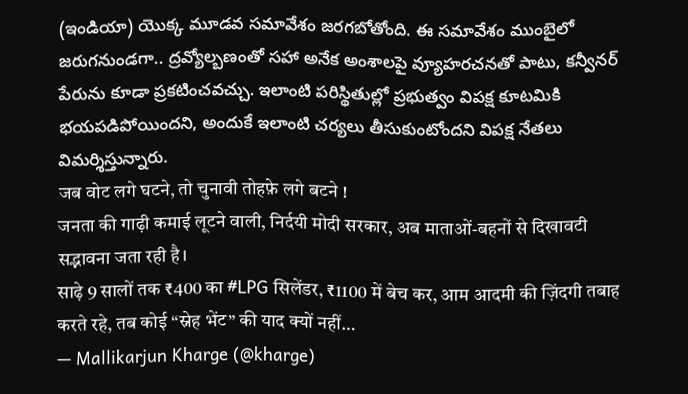(ఇండియా) యొక్క మూడవ సమావేశం జరగబోతోంది. ఈ సమావేశం ముంబైలో జరుగనుండగా.. ద్రవ్యోల్బణంతో సహా అనేక అంశాలపై వ్యూహరచనతో పాటు, కన్వీనర్ పేరును కూడా ప్రకటించవచ్చు. ఇలాంటి పరిస్థితుల్లో ప్రభుత్వం విపక్ష కూటమికి భయపడిపోయిందని, అందుకే ఇలాంటి చర్యలు తీసుకుంటోందని విపక్ష నేతలు విమర్శిస్తున్నారు.
जब वोट लगे घटने, तो चुनावी तोहफ़े लगे बटने !
जनता की गाढ़ी कमाई लूटने वाली, निर्दयी मोदी सरकार, अब माताओं-बहनों से दिखावटी सद्भावना जता रही है।
साढ़े 9 सालों तक ₹400 का #LPG सिलेंडर, ₹1100 में बेच कर, आम आदमी की ज़िंदगी तबाह करते रहे, तब कोई “स्नेह भेंट” की याद क्यों नहीं…
— Mallikarjun Kharge (@kharge)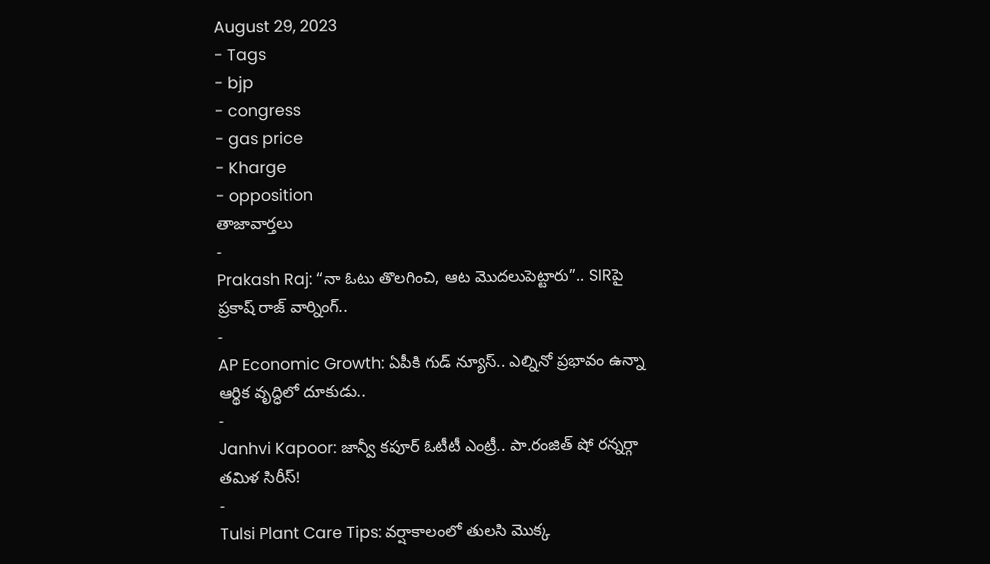August 29, 2023
- Tags
- bjp
- congress
- gas price
- Kharge
- opposition
తాజావార్తలు
-
Prakash Raj: “నా ఓటు తొలగించి, ఆట మొదలుపెట్టారు”.. SIRపై ప్రకాష్ రాజ్ వార్నింగ్..
-
AP Economic Growth: ఏపీకి గుడ్ న్యూస్.. ఎల్నినో ప్రభావం ఉన్నా ఆర్థిక వృద్ధిలో దూకుడు..
-
Janhvi Kapoor: జాన్వీ కపూర్ ఓటీటీ ఎంట్రీ.. పా.రంజిత్ షో రన్నర్గా తమిళ సిరీస్!
-
Tulsi Plant Care Tips: వర్షాకాలంలో తులసి మొక్క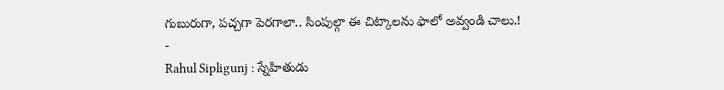గుబురుగా, పచ్చగా పెరగాలా.. సింపుల్గా ఈ చిట్కాలను ఫాలో అవ్వండి చాలు.!
-
Rahul Sipligunj : స్నేహితుడు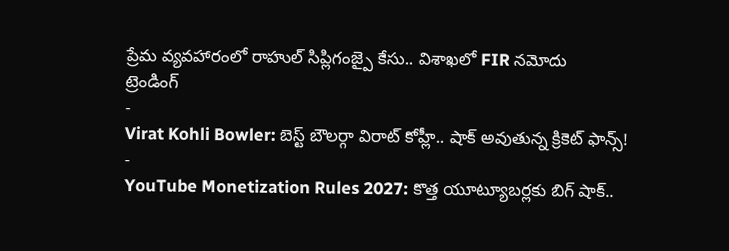ప్రేమ వ్యవహారంలో రాహుల్ సిప్లిగంజ్పై కేసు.. విశాఖలో FIR నమోదు
ట్రెండింగ్
-
Virat Kohli Bowler: బెస్ట్ బౌలర్గా విరాట్ కోహ్లీ.. షాక్ అవుతున్న క్రికెట్ ఫాన్స్!
-
YouTube Monetization Rules 2027: కొత్త యూట్యూబర్లకు బిగ్ షాక్..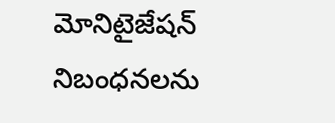మోనిటైజేషన్ నిబంధనలను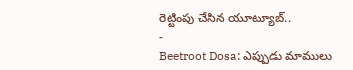రెట్టింపు చేసిన యూట్యూబ్..
-
Beetroot Dosa: ఎప్పుడు మాములు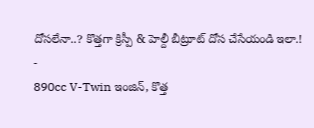దోసలేనా..? కొత్తగా క్రిస్పీ & హెల్దీ బీట్రూట్ దోస చేసేయండి ఇలా.!
-
890cc V-Twin ఇంజిన్, కొత్త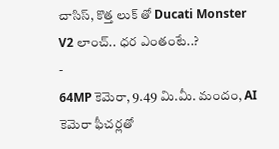చాసిస్, కొత్త లుక్ తో Ducati Monster V2 లాంచ్.. ధర ఎంతంటే..?
-
64MP కెమెరా, 9.49 మి.మీ. మందం, AI కెమెరా ఫీచర్లతో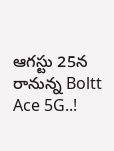ఆగస్టు 25న రానున్న Boltt Ace 5G..!